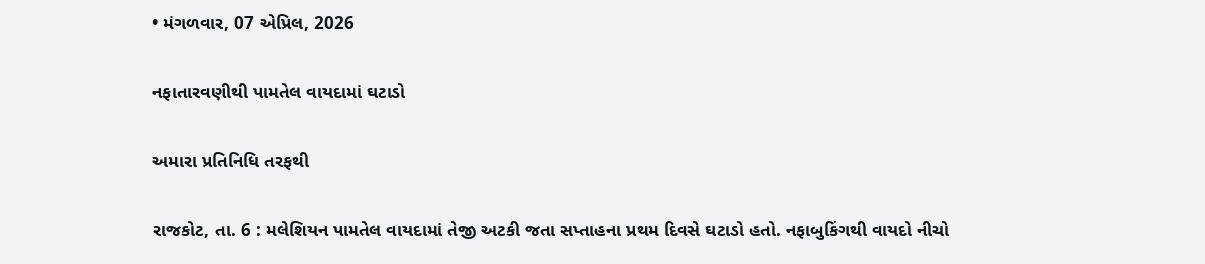• મંગળવાર, 07 એપ્રિલ, 2026

નફાતારવણીથી પામતેલ વાયદામાં ઘટાડો

અમારા પ્રતિનિધિ તરફથી

રાજકોટ, તા. 6 : મલેશિયન પામતેલ વાયદામાં તેજી અટકી જતા સપ્તાહના પ્રથમ દિવસે ઘટાડો હતો. નફાબુકિંગથી વાયદો નીચો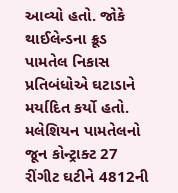આવ્યો હતો. જોકે થાઈલેન્ડના ક્રૂડ પામતેલ નિકાસ પ્રતિબંધોએ ઘટાડાને મર્યાદિત કર્યો હતો. મલેશિયન પામતેલનો જૂન કોન્ટ્રાક્ટ 27 રીંગીટ ઘટીને 4812ની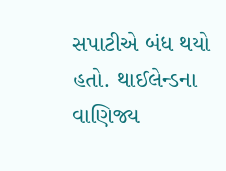સપાટીએ બંધ થયો હતો. થાઈલેન્ડના વાણિજ્ય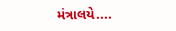મંત્રાલયે....